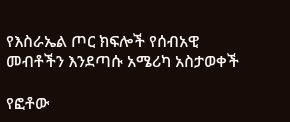የእስራኤል ጦር ክፍሎች የሰብአዊ መብቶችን እንደጣሱ አሜሪካ አስታወቀች

የፎቶው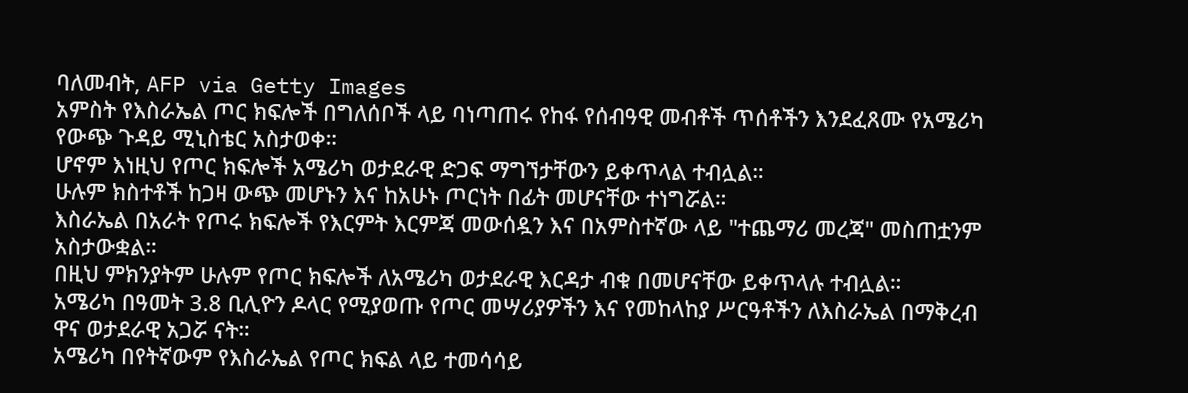ባለመብት, AFP via Getty Images
አምስት የእስራኤል ጦር ክፍሎች በግለሰቦች ላይ ባነጣጠሩ የከፋ የሰብዓዊ መብቶች ጥሰቶችን እንደፈጸሙ የአሜሪካ የውጭ ጉዳይ ሚኒስቴር አስታወቀ።
ሆኖም እነዚህ የጦር ክፍሎች አሜሪካ ወታደራዊ ድጋፍ ማግኘታቸውን ይቀጥላል ተብሏል።
ሁሉም ክስተቶች ከጋዛ ውጭ መሆኑን እና ከአሁኑ ጦርነት በፊት መሆናቸው ተነግሯል።
እስራኤል በአራት የጦሩ ክፍሎች የእርምት እርምጃ መውሰዷን እና በአምስተኛው ላይ "ተጨማሪ መረጃ" መስጠቷንም አስታውቋል።
በዚህ ምክንያትም ሁሉም የጦር ክፍሎች ለአሜሪካ ወታደራዊ እርዳታ ብቁ በመሆናቸው ይቀጥላሉ ተብሏል።
አሜሪካ በዓመት 3.8 ቢሊዮን ዶላር የሚያወጡ የጦር መሣሪያዎችን እና የመከላከያ ሥርዓቶችን ለእስራኤል በማቅረብ ዋና ወታደራዊ አጋሯ ናት።
አሜሪካ በየትኛውም የእስራኤል የጦር ክፍል ላይ ተመሳሳይ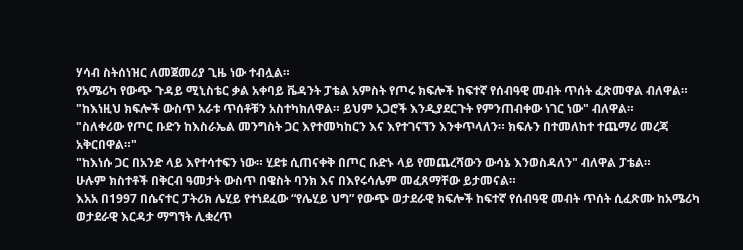ሃሳብ ስትሰነዝር ለመጀመሪያ ጊዜ ነው ተብሏል።
የአሜሪካ የውጭ ጉዳይ ሚኒስቴር ቃል አቀባይ ቬዳንት ፓቴል አምስት የጦሩ ክፍሎች ከፍተኛ የሰብዓዊ መብት ጥሰት ፈጽመዋል ብለዋል።
"ከእነዚህ ክፍሎች ውስጥ አራቱ ጥሰቶቹን አስተካክለዋል። ይህም አጋሮች እንዲያደርጉት የምንጠብቀው ነገር ነው" ብለዋል።
"ስለቀሪው የጦር ቡድን ከእስራኤል መንግስት ጋር እየተመካከርን እና እየተገናኘን እንቀጥላለን። ክፍሉን በተመለከተ ተጨማሪ መረጃ አቅርበዋል።"
"ከእነሱ ጋር በአንድ ላይ እየተሳተፍን ነው። ሂደቱ ሲጠናቀቅ በጦር ቡድኑ ላይ የመጨረሻውን ውሳኔ እንወስዳለን" ብለዋል ፓቴል።
ሁሉም ክስተቶች በቅርብ ዓመታት ውስጥ በዌስት ባንክ እና በእየሩሳሌም መፈጸማቸው ይታመናል።
እአአ በ1997 በሴናተር ፓትሪክ ሌሂይ የተነደፈው “የሌሂይ ህግ” የውጭ ወታደራዊ ክፍሎች ከፍተኛ የሰብዓዊ መብት ጥሰት ሲፈጽሙ ከአሜሪካ ወታደራዊ እርዳታ ማግኘት ሊቋረጥ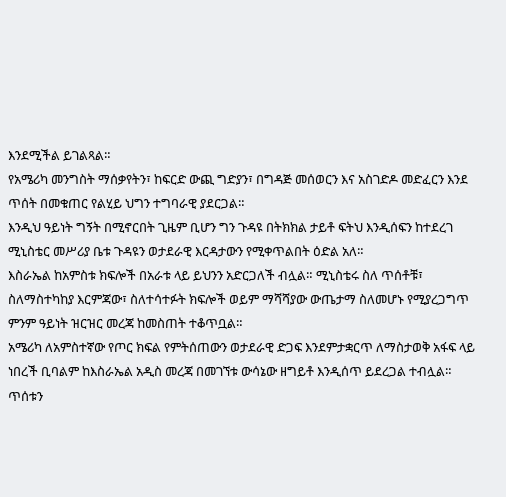እንደሚችል ይገልጻል።
የአሜሪካ መንግስት ማሰቃየትን፣ ከፍርድ ውጪ ግድያን፣ በግዳጅ መሰወርን እና አስገድዶ መድፈርን እንደ ጥሰት በመቁጠር የልሂይ ህግን ተግባራዊ ያደርጋል።
እንዲህ ዓይነት ግኝት በሚኖርበት ጊዜም ቢሆን ግን ጉዳዩ በትክክል ታይቶ ፍትህ እንዲሰፍን ከተደረገ ሚኒስቴር መሥሪያ ቤቱ ጉዳዩን ወታደራዊ እርዳታውን የሚቀጥልበት ዕድል አለ።
እስራኤል ከአምስቱ ክፍሎች በአራቱ ላይ ይህንን አድርጋለች ብሏል። ሚኒስቴሩ ስለ ጥሰቶቹ፣ ስለማስተካከያ እርምጃው፣ ስለተሳተፉት ክፍሎች ወይም ማሻሻያው ውጤታማ ስለመሆኑ የሚያረጋግጥ ምንም ዓይነት ዝርዝር መረጃ ከመስጠት ተቆጥቧል።
አሜሪካ ለአምስተኛው የጦር ክፍል የምትሰጠውን ወታደራዊ ድጋፍ እንደምታቋርጥ ለማስታወቅ አፋፍ ላይ ነበረች ቢባልም ከእስራኤል አዲስ መረጃ በመገኘቱ ውሳኔው ዘግይቶ እንዲሰጥ ይደረጋል ተብሏል።
ጥሰቱን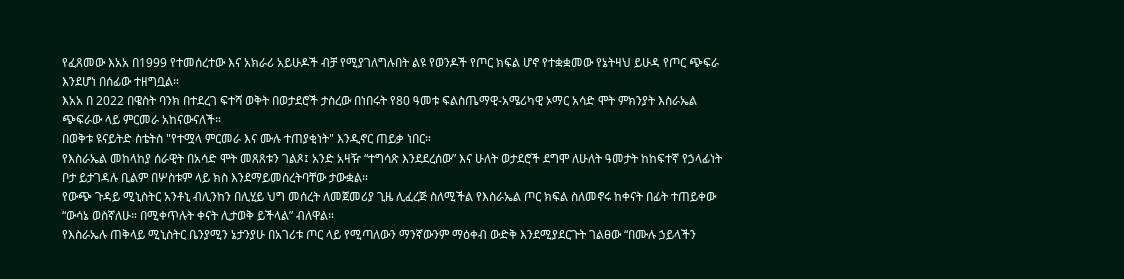የፈጸመው እአአ በ1999 የተመሰረተው እና አክራሪ አይሁዶች ብቻ የሚያገለግሉበት ልዩ የወንዶች የጦር ክፍል ሆኖ የተቋቋመው የኔትዛህ ይሁዳ የጦር ጭፍራ እንደሆነ በሰፊው ተዘግቧል።
እአአ በ 2022 በዌስት ባንክ በተደረገ ፍተሻ ወቅት በወታደሮች ታስረው በነበሩት የ80 ዓመቱ ፍልስጤማዊ-አሜሪካዊ ኦማር አሳድ ሞት ምክንያት እስራኤል ጭፍራው ላይ ምርመራ አከናውናለች።
በወቅቱ ዩናይትድ ስቴትስ "የተሟላ ምርመራ እና ሙሉ ተጠያቂነት" እንዲኖር ጠይቃ ነበር።
የእስራኤል መከላከያ ሰራዊት በአሳድ ሞት መጸጸቱን ገልጾ፤ አንድ አዛዥ “ተግሳጽ እንደደረሰው” እና ሁለት ወታደሮች ደግሞ ለሁለት ዓመታት ከከፍተኛ የኃላፊነት ቦታ ይታገዳሉ ቢልም በሦስቱም ላይ ክስ እንደማይመሰረትባቸው ታውቋል።
የውጭ ጉዳይ ሚኒስትር አንቶኒ ብሊንከን በሊሂይ ህግ መሰረት ለመጀመሪያ ጊዜ ሊፈረጅ ስለሚችል የእስራኤል ጦር ክፍል ስለመኖሩ ከቀናት በፊት ተጠይቀው “ውሳኔ ወስኛለሁ። በሚቀጥሉት ቀናት ሊታወቅ ይችላል” ብለዋል።
የእስራኤሉ ጠቅላይ ሚኒስትር ቤንያሚን ኔታንያሁ በአገሪቱ ጦር ላይ የሚጣለውን ማንኛውንም ማዕቀብ ውድቅ እንደሚያደርጉት ገልፀው “በሙሉ ኃይላችን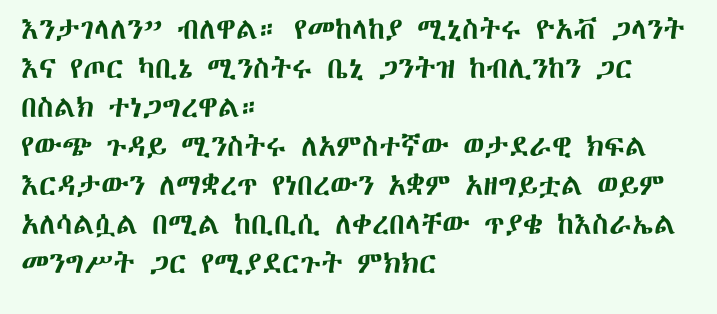እንታገላለን” ብለዋል። የመከላከያ ሚኒስትሩ ዮአቭ ጋላንት እና የጦር ካቢኔ ሚንስትሩ ቤኒ ጋንትዝ ከብሊንከን ጋር በስልክ ተነጋግረዋል።
የውጭ ጉዳይ ሚንስትሩ ለአምስተኛው ወታደራዊ ክፍል እርዳታውን ለማቋረጥ የነበረውን አቋም አዘግይቷል ወይም አለሳልሷል በሚል ከቢቢሲ ለቀረበላቸው ጥያቄ ከእስራኤል መንግሥት ጋር የሚያደርጉት ምክክር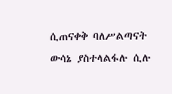ሲጠናቀቅ ባለሥልጣናት ውሳኔ ያስተላልፋሉ ሲሉ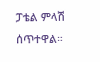ፓቴል ምላሽ ሰጥተዋል።